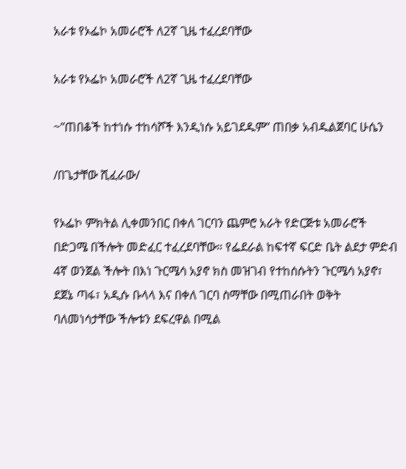አራቱ የኦፌኮ አመራሮች ለ2ኛ ጊዜ ተፈረደባቸው

አራቱ የኦፌኮ አመራሮች ለ2ኛ ጊዜ ተፈረደባቸው

~”ጠበቆች ከተነሱ ተከሳሾች እንዲነሱ አይገደዱም” ጠበቃ አብዱልጀባር ሁሴን

/በጌታቸው ሺፈራው/

የኦፌኮ ምክትል ሊቀመንበር በቀለ ገርባን ጨምሮ አራት የድርጅቱ አመራሮች በድጋሜ በችሎት መድፈር ተፈረደባቸው። የፌደራል ከፍተኛ ፍርድ ቤት ልደታ ምድብ 4ኛ ወንጀል ችሎት በእነ ጉርሜሳ አያኖ ክስ መዝገብ የተከሰሱትን ጉርሜሳ አያኖ፣ ደጀኔ ጣፋ፣ አዲሱ ቡላላ እና በቀለ ገርባ ስማቸው በሚጠራበት ወቅት ባለመነሳታቸው ችሎቱን ደፍረዋል በሚል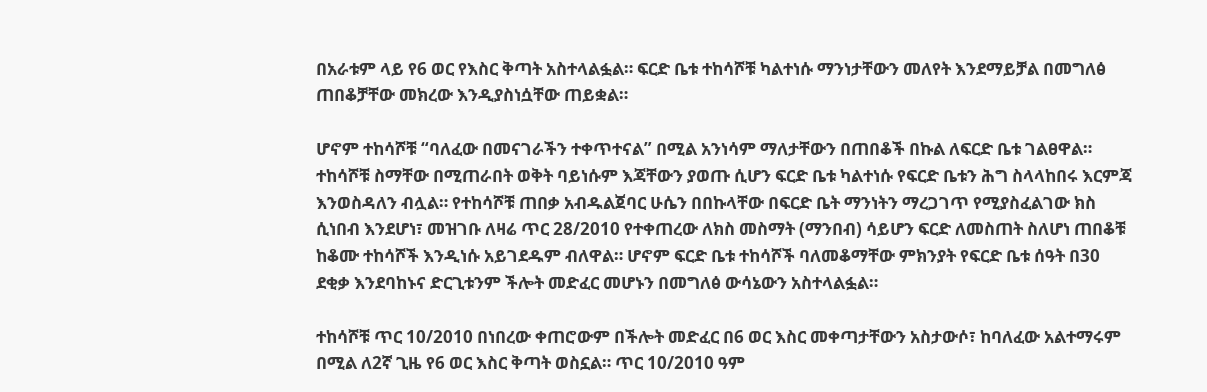በአራቱም ላይ የ6 ወር የእስር ቅጣት አስተላልፏል። ፍርድ ቤቱ ተከሳሾቹ ካልተነሱ ማንነታቸውን መለየት እንደማይቻል በመግለፅ ጠበቆቻቸው መክረው እንዲያስነሷቸው ጠይቋል።

ሆኖም ተከሳሾቹ “ባለፈው በመናገራችን ተቀጥተናል” በሚል አንነሳም ማለታቸውን በጠበቆች በኩል ለፍርድ ቤቱ ገልፀዋል። ተከሳሾቹ ስማቸው በሚጠራበት ወቅት ባይነሱም እጃቸውን ያወጡ ሲሆን ፍርድ ቤቱ ካልተነሱ የፍርድ ቤቱን ሕግ ስላላከበሩ እርምጃ እንወስዳለን ብሏል። የተከሳሾቹ ጠበቃ አብዱልጀባር ሁሴን በበኩላቸው በፍርድ ቤት ማንነትን ማረጋገጥ የሚያስፈልገው ክስ ሲነበብ እንደሆነ፣ መዝገቡ ለዛሬ ጥር 28/2010 የተቀጠረው ለክስ መስማት (ማንበብ) ሳይሆን ፍርድ ለመስጠት ስለሆነ ጠበቆቹ ከቆሙ ተከሳሾች እንዲነሱ አይገደዱም ብለዋል። ሆኖም ፍርድ ቤቱ ተከሳሾች ባለመቆማቸው ምክንያት የፍርድ ቤቱ ሰዓት በ30 ደቂቃ እንደባከኑና ድርጊቱንም ችሎት መድፈር መሆኑን በመግለፅ ውሳኔውን አስተላልፏል።

ተከሳሾቹ ጥር 10/2010 በነበረው ቀጠሮውም በችሎት መድፈር በ6 ወር እስር መቀጣታቸውን አስታውሶ፣ ከባለፈው አልተማሩም በሚል ለ2ኛ ጊዜ የ6 ወር እስር ቅጣት ወስኗል። ጥር 10/2010 ዓም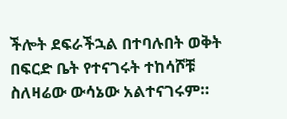ችሎት ደፍራችኋል በተባሉበት ወቅት በፍርድ ቤት የተናገሩት ተከሳሾቹ ስለዛሬው ውሳኔው አልተናገሩም።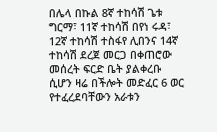በሌላ በኩል 8ኛ ተከሳሽ ጌቱ ግርማ፣ 11ኛ ተከሳሽ በየነ ሩዳ፣ 12ኛ ተከሳሽ ተስፋየ ሊበንና 14ኛ ተከሳሽ ደረጀ መርጋ በቀጠሮው መሰረት ፍርድ ቤት ያልቀረቡ ሲሆን ዛሬ በችሎት መድፈር 6 ወር የተፈረደባቸውን አራቱን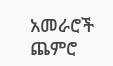አመራሮች ጨምሮ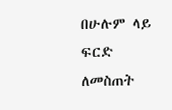በሁሉም ላይ ፍርድ ለመስጠት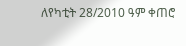ለየካቲት 28/2010 ዓም ቀጠሮ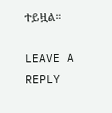ተይዟል።

LEAVE A REPLY